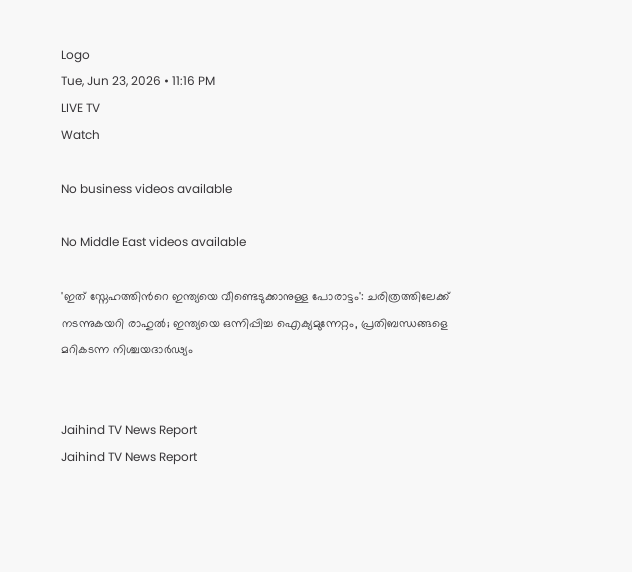Logo
Tue, Jun 23, 2026 • 11:16 PM
LIVE TV
Watch

No business videos available

No Middle East videos available

'ഇത് സ്നേഹത്തിന്‍റെ ഇന്ത്യയെ വീണ്ടെടുക്കാനുള്ള പോരാട്ടം': ചരിത്രത്തിലേക്ക് നടന്നുകയറി രാഹുല്‍; ഇന്ത്യയെ ഒന്നിപ്പിച്ച ഐക്യമുന്നേറ്റം, പ്രതിബന്ധങ്ങളെ മറികടന്ന നിശ്ചയദാർഢ്യം


Jaihind TV News Report
Jaihind TV News Report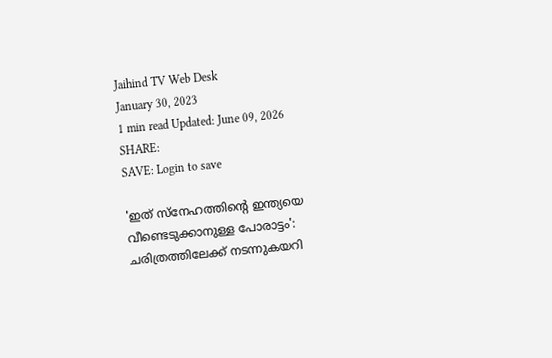Jaihind TV Web Desk
January 30, 2023
1 min read Updated: June 09, 2026
SHARE:
SAVE: Login to save

'ഇത് സ്നേഹത്തിന്‍റെ ഇന്ത്യയെ വീണ്ടെടുക്കാനുള്ള പോരാട്ടം': ചരിത്രത്തിലേക്ക് നടന്നുകയറി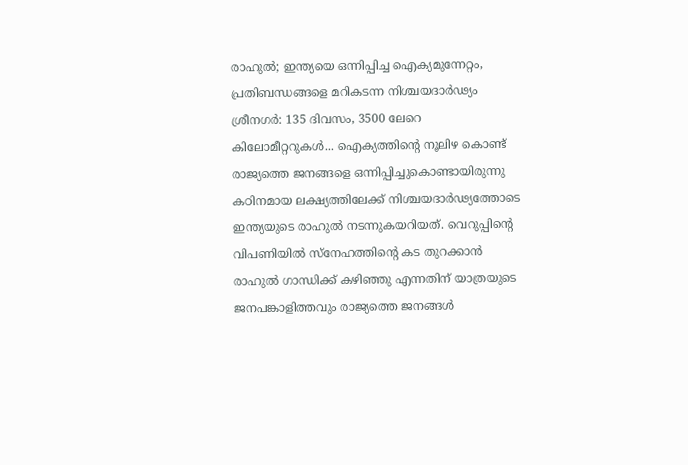രാഹുല്‍; ഇന്ത്യയെ ഒന്നിപ്പിച്ച ഐക്യമുന്നേറ്റം, പ്രതിബന്ധങ്ങളെ മറികടന്ന നിശ്ചയദാർഢ്യം
ശ്രീനഗര്‍: 135 ദിവസം, 3500 ലേറെ കിലോമീറ്ററുകള്‍... ഐക്യത്തിന്‍റെ നൂലിഴ കൊണ്ട് രാജ്യത്തെ ജനങ്ങളെ ഒന്നിപ്പിച്ചുകൊണ്ടായിരുന്നു കഠിനമായ ലക്ഷ്യത്തിലേക്ക് നിശ്ചയദാർഢ്യത്തോടെ ഇന്ത്യയുടെ രാഹുല്‍ നടന്നുകയറിയത്. വെറുപ്പിന്‍റെ വിപണിയില്‍ സ്നേഹത്തിന്‍റെ കട തുറക്കാന്‍ രാഹുല്‍ ഗാന്ധിക്ക് കഴിഞ്ഞു എന്നതിന് യാത്രയുടെ ജനപങ്കാളിത്തവും രാജ്യത്തെ ജനങ്ങള്‍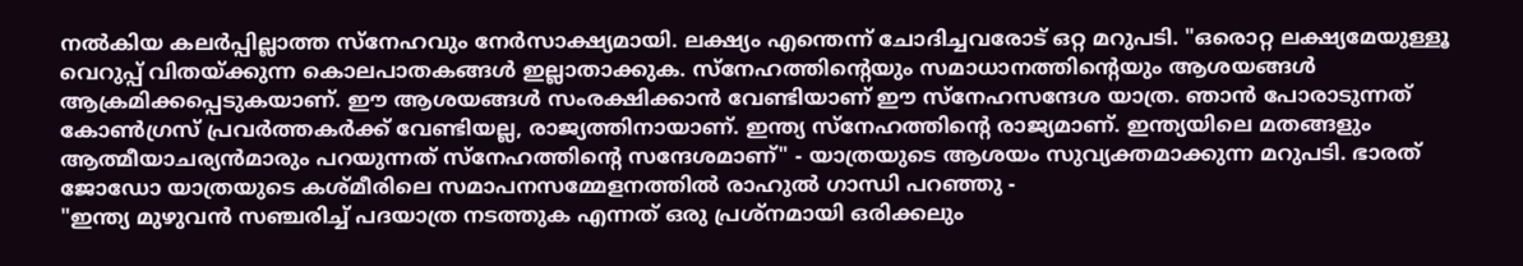നല്‍കിയ കലർപ്പില്ലാത്ത സ്നേഹവും നേർസാക്ഷ്യമായി. ലക്ഷ്യം എന്തെന്ന് ചോദിച്ചവരോട് ഒറ്റ മറുപടി. "ഒരൊറ്റ ലക്ഷ്യമേയുള്ളൂ വെറുപ്പ് വിതയ്ക്കുന്ന കൊലപാതകങ്ങൾ ഇല്ലാതാക്കുക. സ്നേഹത്തിന്‍റെയും സമാധാനത്തിന്‍റെയും ആശയങ്ങൾ ആക്രമിക്കപ്പെടുകയാണ്. ഈ ആശയങ്ങൾ സംരക്ഷിക്കാന്‍ വേണ്ടിയാണ് ഈ സ്നേഹസന്ദേശ യാത്ര. ഞാന്‍ പോരാടുന്നത് കോൺഗ്രസ് പ്രവർത്തകർക്ക് വേണ്ടിയല്ല, രാജ്യത്തിനായാണ്. ഇന്ത്യ സ്നേഹത്തിന്‍റെ രാജ്യമാണ്. ഇന്ത്യയിലെ മതങ്ങളും ആത്മീയാചര്യൻമാരും പറയുന്നത് സ്നേഹത്തിന്‍റെ സന്ദേശമാണ്" - യാത്രയുടെ ആശയം സുവ്യക്തമാക്കുന്ന മറുപടി. ഭാരത് ജോഡോ യാത്രയുടെ കശ്മീരിലെ സമാപനസമ്മേളനത്തില്‍ രാഹുല്‍ ഗാന്ധി പറഞ്ഞു -
"ഇന്ത്യ മുഴുവൻ സഞ്ചരിച്ച് പദയാത്ര നടത്തുക എന്നത് ഒരു പ്രശ്നമായി ഒരിക്കലും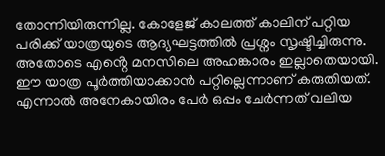തോന്നിയിരുന്നില്ല. കോളേജ് കാലത്ത് കാലിന് പറ്റിയ പരിക്ക് യാത്രയുടെ ആദ്യഘട്ടത്തിൽ പ്രശ്നം സൃഷ്ടിച്ചിരുന്നു. അതോടെ എൻ്റെ മനസിലെ അഹങ്കാരം ഇല്ലാതെയായി. ഈ യാത്ര പൂർത്തിയാക്കാൻ പറ്റില്ലെന്നാണ് കരുതിയത്. എന്നാൽ അനേകായിരം പേർ ഒപ്പം ചേർന്നത് വലിയ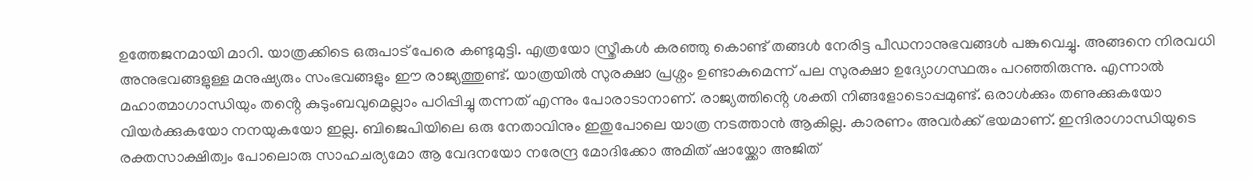ഉത്തേജനമായി മാറി. യാത്രക്കിടെ ഒരുപാട് പേരെ കണ്ടുമുട്ടി. എത്രയോ സ്ത്രീകൾ കരഞ്ഞു കൊണ്ട് തങ്ങൾ നേരിട്ട പീഡനാനുഭവങ്ങൾ പങ്കുവെച്ചു. അങ്ങനെ നിരവധി അനുഭവങ്ങളുള്ള മനുഷ്യരും സംഭവങ്ങളും ഈ രാജ്യത്തുണ്ട്. യാത്രയിൽ സുരക്ഷാ പ്രശ്നം ഉണ്ടാകുമെന്ന് പല സുരക്ഷാ ഉദ്യോഗസ്ഥരും പറഞ്ഞിരുന്നു. എന്നാൽ മഹാത്മാഗാന്ധിയും തൻ്റെ കുടുംബവുമെല്ലാം പഠിപ്പിച്ചു തന്നത് എന്നും പോരാടാനാണ്. രാജ്യത്തിൻ്റെ ശക്തി നിങ്ങളോടൊപ്പമുണ്ട്. ഒരാൾക്കും തണുക്കുകയോ വിയർക്കുകയോ നനയുകയോ ഇല്ല. ബിജെപിയിലെ ഒരു നേതാവിനും ഇതുപോലെ യാത്ര നടത്താൻ ആകില്ല. കാരണം അവർക്ക് ഭയമാണ്. ഇന്ദിരാഗാന്ധിയുടെ രക്തസാക്ഷിത്വം പോലൊരു സാഹചര്യമോ ആ വേദനയോ നരേന്ദ്ര മോദിക്കോ അമിത് ഷായ്ക്കോ അജിത്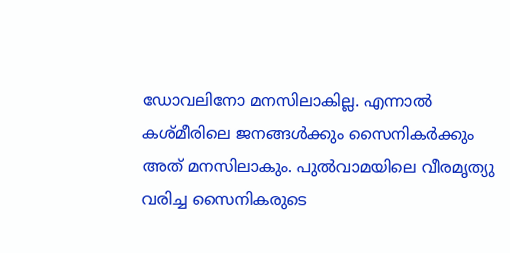ഡോവലിനോ മനസിലാകില്ല. എന്നാൽ കശ്മീരിലെ ജനങ്ങൾക്കും സൈനികർക്കും അത് മനസിലാകും. പുൽവാമയിലെ വീരമൃത്യു വരിച്ച സൈനികരുടെ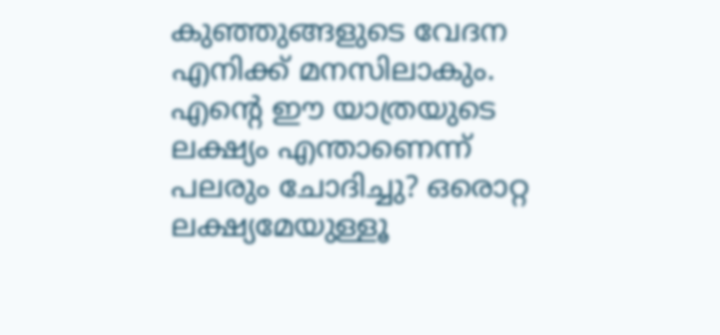കുഞ്ഞുങ്ങളുടെ വേദന എനിക്ക് മനസിലാകും. എൻ്റെ ഈ യാത്രയുടെ ലക്ഷ്യം എന്താണെന്ന് പലരും ചോദിച്ചു? ഒരൊറ്റ ലക്ഷ്യമേയുള്ളൂ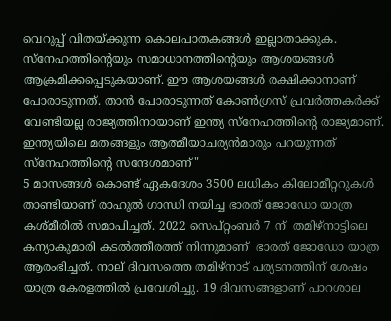വെറുപ്പ് വിതയ്ക്കുന്ന കൊലപാതകങ്ങൾ ഇല്ലാതാക്കുക. സ്നേഹത്തിന്‍റെയും സമാധാനത്തിന്‍റെയും ആശയങ്ങൾ ആക്രമിക്കപ്പെടുകയാണ്. ഈ ആശയങ്ങൾ രക്ഷിക്കാനാണ് പോരാടുന്നത്. താൻ പോരാടുന്നത് കോൺഗ്രസ് പ്രവർത്തകർക്ക് വേണ്ടിയല്ല രാജ്യത്തിനായാണ് ഇന്ത്യ സ്നേഹത്തിന്‍റെ രാജ്യമാണ്. ഇന്ത്യയിലെ മതങ്ങളും ആത്മീയാചര്യൻമാരും പറയുന്നത് സ്നേഹത്തിന്‍റെ സന്ദേശമാണ്"
5 മാസങ്ങള്‍ കൊണ്ട് ഏകദേശം 3500 ലധികം കിലോമീറ്ററുകള്‍ താണ്ടിയാണ് രാഹുൽ ഗാന്ധി നയിച്ച ഭാരത് ജോഡോ യാത്ര കശ്മീരില്‍ സമാപിച്ചത്. 2022 സെപ്റ്റംബർ 7 ന്  തമിഴ്‌നാട്ടിലെ കന്യാകുമാരി കടൽത്തീരത്ത് നിന്നുമാണ്  ഭാരത് ജോഡോ യാത്ര ആരംഭിച്ചത്. നാല് ദിവസത്തെ തമിഴ്‌നാട് പര്യടനത്തിന് ശേഷം യാത്ര കേരളത്തിൽ പ്രവേശിച്ചു. 19 ദിവസങ്ങളാണ് പാറശാല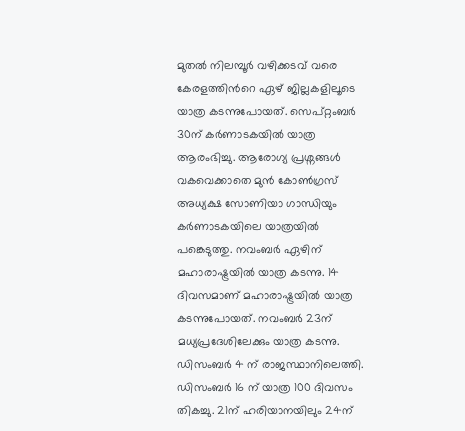മുതൽ നിലമ്പൂർ വഴിക്കടവ് വരെ കേരളത്തിന്‍റെ ഏഴ് ജില്ലകളിലൂടെ യാത്ര കടന്നുപോയത്. സെപ്റ്റംബർ 30ന് കർണാടകയിൽ യാത്ര ആരംഭിച്ചു. ആരോഗ്യ പ്രശ്നങ്ങൾ വകവെക്കാതെ മുന്‍ കോണ്‍ഗ്രസ് അധ്യക്ഷ സോണിയാ ഗാന്ധിയും കർണാടകയിലെ യാത്രയിൽ പങ്കെടുത്തു. നവംബർ ഏഴിന് മഹാരാഷ്ട്രയിൽ യാത്ര കടന്നു. 14 ദിവസമാണ് മഹാരാഷ്ട്രയിൽ യാത്ര കടന്നുപോയത്. നവംബർ 23ന് മധ്യപ്രദേശിലേക്കും യാത്ര കടന്നു. ഡിസംബർ 4 ന് രാജസ്ഥാനിലെത്തി. ഡിസംബർ 16 ന് യാത്ര 100 ദിവസം തികച്ചു. 21ന് ഹരിയാനയിലും 24ന്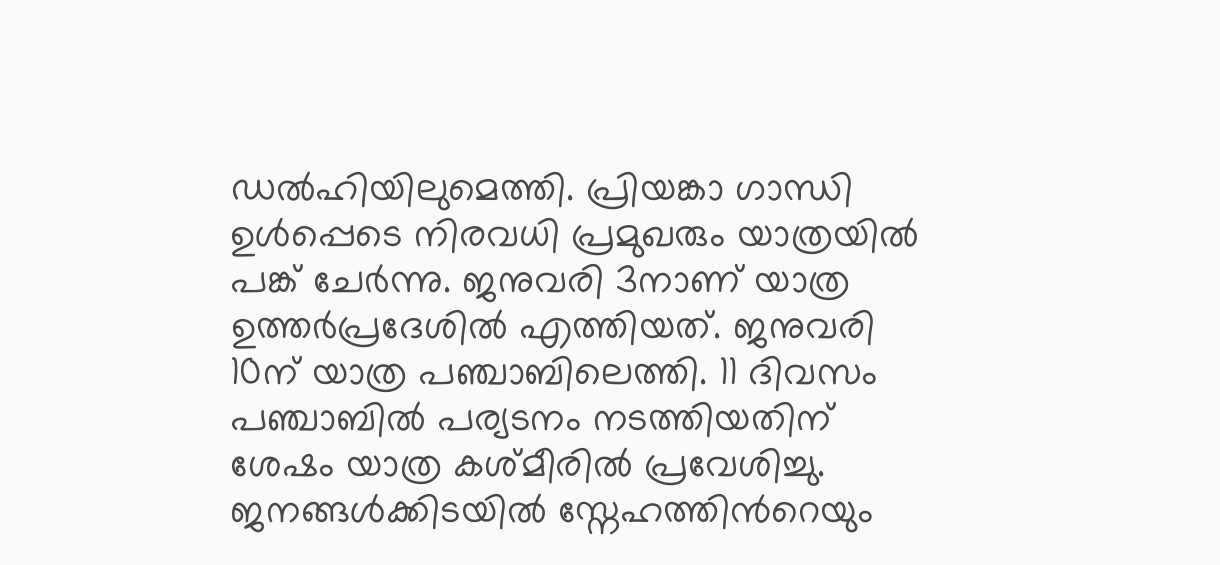ഡൽഹിയിലുമെത്തി. പ്രിയങ്കാ ഗാന്ധി ഉൾപ്പെടെ നിരവധി പ്രമുഖരും യാത്രയിൽ പങ്ക് ചേർന്നു. ജനുവരി 3നാണ് യാത്ര ഉത്തർപ്രദേശിൽ എത്തിയത്. ജനുവരി 10ന് യാത്ര പഞ്ചാബിലെത്തി. 11 ദിവസം പഞ്ചാബിൽ പര്യടനം നടത്തിയതിന് ശേഷം യാത്ര കശ്മീരില്‍ പ്രവേശിച്ചു. ജനങ്ങള്‍ക്കിടയില്‍ സ്നേഹത്തിന്‍റെയും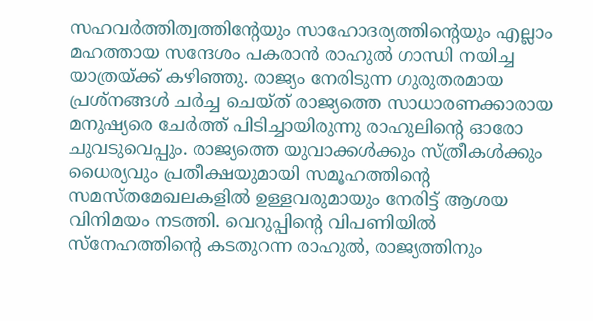സഹവർത്തിത്വത്തിന്‍റേയും സാഹോദര്യത്തിന്‍റെയും എല്ലാം മഹത്തായ സന്ദേശം പകരാന്‍ രാഹുല്‍ ഗാന്ധി നയിച്ച യാത്രയ്ക്ക് കഴിഞ്ഞു. രാജ്യം നേരിടുന്ന ഗുരുതരമായ പ്രശ്നങ്ങൾ ചര്‍ച്ച ചെയ്ത് രാജ്യത്തെ സാധാരണക്കാരായ മനുഷ്യരെ ചേർത്ത് പിടിച്ചായിരുന്നു രാഹുലിന്‍റെ ഓരോ ചുവടുവെപ്പും. രാജ്യത്തെ യുവാക്കൾക്കും സ്ത്രീകൾക്കും ധൈര്യവും പ്രതീക്ഷയുമായി സമൂഹത്തിൻ്റെ സമസ്തമേഖലകളിൽ ഉള്ളവരുമായും നേരിട്ട് ആശയ വിനിമയം നടത്തി. വെറുപ്പിൻ്റെ വിപണിയിൽ സ്നേഹത്തിൻ്റെ കടതുറന്ന രാഹുല്‍, രാജ്യത്തിനും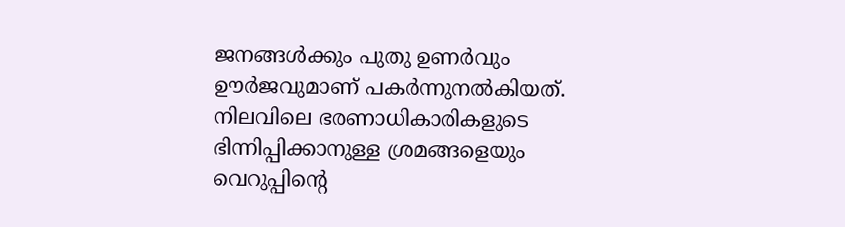ജനങ്ങള്‍ക്കും പുതു ഉണർവും ഊര്‍ജവുമാണ് പകര്‍ന്നുനല്‍കിയത്. നിലവിലെ ഭരണാധികാരികളുടെ ഭിന്നിപ്പിക്കാനുള്ള ശ്രമങ്ങളെയും വെറുപ്പിന്‍റെ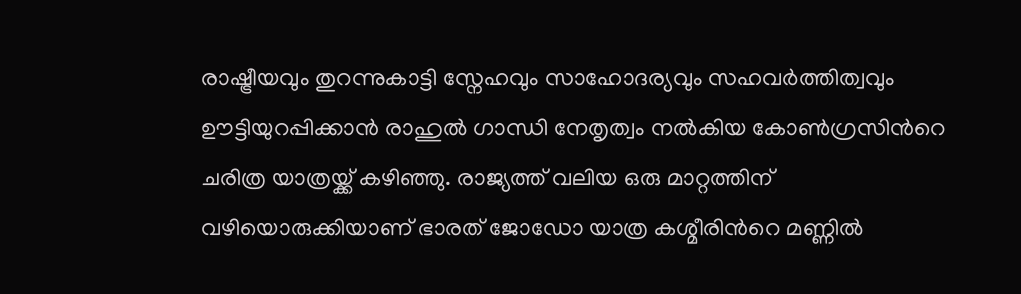രാഷ്ട്രീയവും തുറന്നുകാട്ടി സ്നേഹവും സാഹോദര്യവും സഹവർത്തിത്വവും ഊട്ടിയുറപ്പിക്കാന്‍ രാഹുല്‍ ഗാന്ധി നേതൃത്വം നല്‍കിയ കോണ്‍ഗ്രസിന്‍റെ ചരിത്ര യാത്രയ്ക്ക് കഴിഞ്ഞു. രാജ്യത്ത് വലിയ ഒരു മാറ്റത്തിന് വഴിയൊരുക്കിയാണ് ഭാരത് ജോഡോ യാത്ര കശ്മീരിന്‍റെ മണ്ണില്‍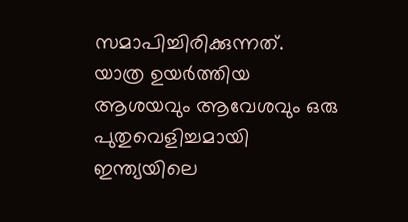സമാപിച്ചിരിക്കുന്നത്. യാത്ര ഉയര്‍ത്തിയ ആശയവും ആവേശവും ഒരു പുതുവെളിച്ചമായി ഇന്ത്യയിലെ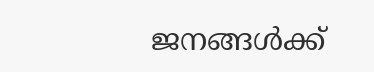ജനങ്ങള്‍ക്ക്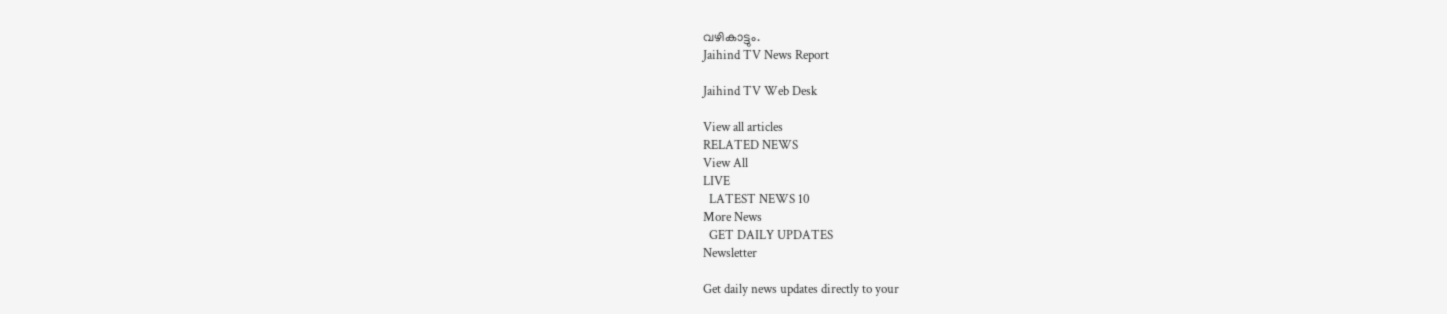വഴികാട്ടും.
Jaihind TV News Report

Jaihind TV Web Desk

View all articles
RELATED NEWS
View All
LIVE
  LATEST NEWS 10
More News
  GET DAILY UPDATES
Newsletter

Get daily news updates directly to your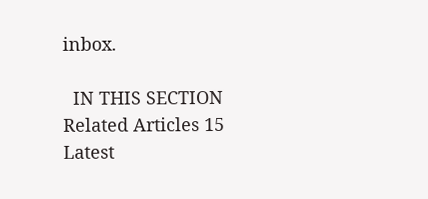inbox.

  IN THIS SECTION
Related Articles 15
Latest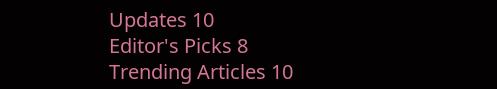Updates 10
Editor's Picks 8
Trending Articles 10